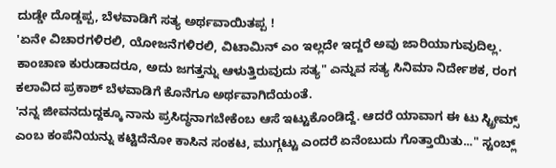ದುಡ್ಡೇ ದೊಡ್ಡಪ್ಪ, ಬೆಳವಾಡಿಗೆ ಸತ್ಯ ಅರ್ಥವಾಯಿತಪ್ಪ !
'ಏನೇ ವಿಚಾರಗಳಿರಲಿ, ಯೋಜನೆಗಳಿರಲಿ, ವಿಟಾಮಿನ್ ಎಂ ಇಲ್ಲದೇ ಇದ್ದರೆ ಅವು ಜಾರಿಯಾಗುವುದಿಲ್ಲ. ಕಾಂಚಾಣ ಕುರುಡಾದರೂ, ಅದು ಜಗತ್ತನ್ನು ಆಳುತ್ತಿರುವುದು ಸತ್ಯ" ಎನ್ನುವ ಸತ್ಯ ಸಿನಿಮಾ ನಿರ್ದೇಶಕ, ರಂಗ ಕಲಾವಿದ ಪ್ರಕಾಶ್ ಬೆಳವಾಡಿಗೆ ಕೊನೆಗೂ ಅರ್ಥವಾಗಿದೆಯಂತೆ.
'ನನ್ನ ಜೀವನದುದ್ದಕ್ಕೂ ನಾನು ಪ್ರಸಿದ್ಧನಾಗಬೇಕೆಂಬ ಆಸೆ ಇಟ್ಟುಕೊಂಡಿದ್ದೆ. ಆದರೆ ಯಾವಾಗ ಈ ಟು ಸ್ಟ್ರೀಮ್ಸ್ ಎಂಬ ಕಂಪೆನಿಯನ್ನು ಕಟ್ಟಿದೆನೋ ಕಾಸಿನ ಸಂಕಟ, ಮುಗ್ಗಟ್ಟು ಎಂದರೆ ಏನೆಂಬುದು ಗೊತ್ತಾಯಿತು..." ಸ್ಟಂಬ್ಲ್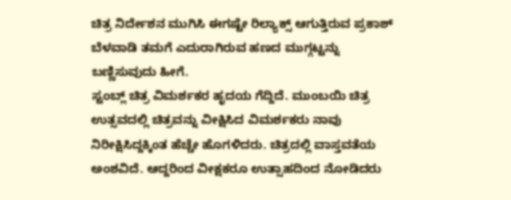ಚಿತ್ರ ನಿರ್ದೇಶನ ಮುಗಿಸಿ ಈಗಷ್ಟೇ ರಿಲ್ಯಾಕ್ಸ್ ಆಗುತ್ತಿರುವ ಪ್ರಕಾಶ್ ಬೆಳವಾಡಿ ತಮಗೆ ಎದುರಾಗಿರುವ ಹಣದ ಮುಗ್ಗಟ್ಟನ್ನು ಬಣ್ಣಿಸುವುದು ಹೀಗೆ.
ಸ್ಟಂಬ್ಲ್ ಚಿತ್ರ ವಿಮರ್ಶಕರ ಹೃದಯ ಗೆದ್ದಿದೆ. ಮುಂಬಯಿ ಚಿತ್ರ ಉತ್ಸವದಲ್ಲಿ ಚಿತ್ರವನ್ನು ವೀಕ್ಷಿಸಿದ ವಿಮರ್ಶಕರು ನಾವು ನಿರೀಕ್ಷಿಸಿದ್ದಕ್ಕಿಂತ ಹೆಚ್ಚೇ ಹೊಗಳಿದರು. ಚಿತ್ರದಲ್ಲಿ ವಾಸ್ತವತೆಯ ಅಂಶವಿದೆ. ಆದ್ದರಿಂದ ವೀಕ್ಷಕರೂ ಉತ್ಸಾಹದಿಂದ ನೋಡಿದರು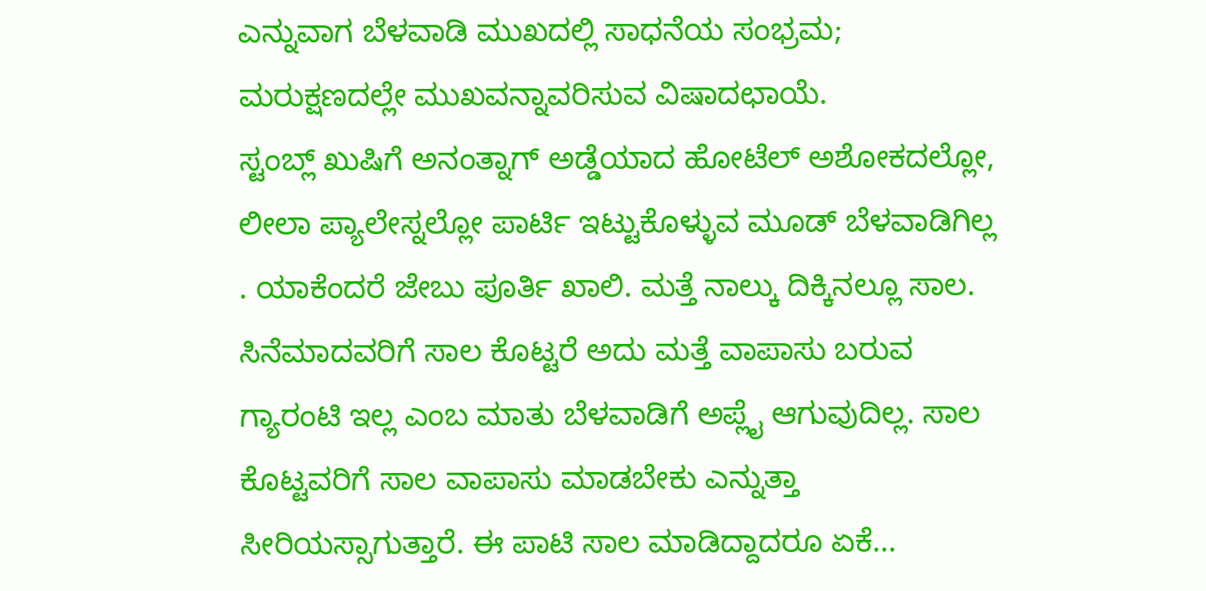ಎನ್ನುವಾಗ ಬೆಳವಾಡಿ ಮುಖದಲ್ಲಿ ಸಾಧನೆಯ ಸಂಭ್ರಮ; ಮರುಕ್ಷಣದಲ್ಲೇ ಮುಖವನ್ನಾವರಿಸುವ ವಿಷಾದಛಾಯೆ.
ಸ್ಟಂಬ್ಲ್ ಖುಷಿಗೆ ಅನಂತ್ನಾಗ್ ಅಡ್ಡೆಯಾದ ಹೋಟೆಲ್ ಅಶೋಕದಲ್ಲೋ, ಲೀಲಾ ಪ್ಯಾಲೇಸ್ನಲ್ಲೋ ಪಾರ್ಟಿ ಇಟ್ಟುಕೊಳ್ಳುವ ಮೂಡ್ ಬೆಳವಾಡಿಗಿಲ್ಲ . ಯಾಕೆಂದರೆ ಜೇಬು ಪೂರ್ತಿ ಖಾಲಿ. ಮತ್ತೆ ನಾಲ್ಕು ದಿಕ್ಕಿನಲ್ಲೂ ಸಾಲ.
ಸಿನೆಮಾದವರಿಗೆ ಸಾಲ ಕೊಟ್ಟರೆ ಅದು ಮತ್ತೆ ವಾಪಾಸು ಬರುವ ಗ್ಯಾರಂಟಿ ಇಲ್ಲ ಎಂಬ ಮಾತು ಬೆಳವಾಡಿಗೆ ಅಪ್ಲೈ ಆಗುವುದಿಲ್ಲ. ಸಾಲ ಕೊಟ್ಟವರಿಗೆ ಸಾಲ ವಾಪಾಸು ಮಾಡಬೇಕು ಎನ್ನುತ್ತಾ ಸೀರಿಯಸ್ಸಾಗುತ್ತಾರೆ. ಈ ಪಾಟಿ ಸಾಲ ಮಾಡಿದ್ದಾದರೂ ಏಕೆ...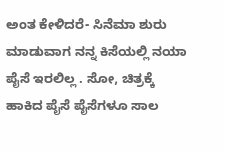ಅಂತ ಕೇಳಿದರೆ- ಸಿನೆಮಾ ಶುರು ಮಾಡುವಾಗ ನನ್ನ ಕಿಸೆಯಲ್ಲಿ ನಯಾ ಪೈಸೆ ಇರಲಿಲ್ಲ . ಸೋ, ಚಿತ್ರಕ್ಕೆ ಹಾಕಿದ ಪೈಸೆ ಪೈಸೆಗಳೂ ಸಾಲ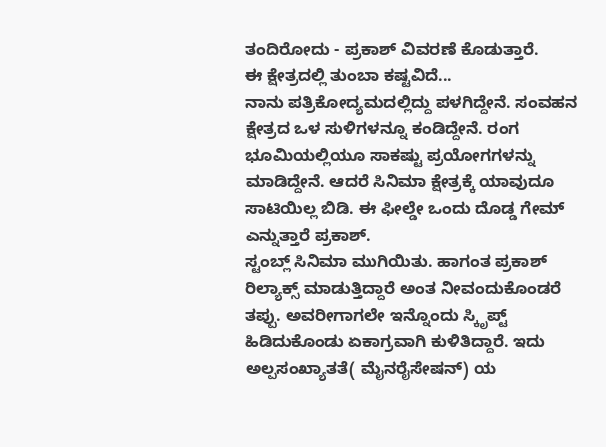ತಂದಿರೋದು - ಪ್ರಕಾಶ್ ವಿವರಣೆ ಕೊಡುತ್ತಾರೆ.
ಈ ಕ್ಷೇತ್ರದಲ್ಲಿ ತುಂಬಾ ಕಷ್ಟವಿದೆ...
ನಾನು ಪತ್ರಿಕೋದ್ಯಮದಲ್ಲಿದ್ದು ಪಳಗಿದ್ದೇನೆ. ಸಂವಹನ ಕ್ಷೇತ್ರದ ಒಳ ಸುಳಿಗಳನ್ನೂ ಕಂಡಿದ್ದೇನೆ. ರಂಗ ಭೂಮಿಯಲ್ಲಿಯೂ ಸಾಕಷ್ಟು ಪ್ರಯೋಗಗಳನ್ನು ಮಾಡಿದ್ದೇನೆ. ಆದರೆ ಸಿನಿಮಾ ಕ್ಷೇತ್ರಕ್ಕೆ ಯಾವುದೂ ಸಾಟಿಯಿಲ್ಲ ಬಿಡಿ. ಈ ಫೀಲ್ಡೇ ಒಂದು ದೊಡ್ಡ ಗೇಮ್ ಎನ್ನುತ್ತಾರೆ ಪ್ರಕಾಶ್.
ಸ್ಟಂಬ್ಲ್ ಸಿನಿಮಾ ಮುಗಿಯಿತು. ಹಾಗಂತ ಪ್ರಕಾಶ್ ರಿಲ್ಯಾಕ್ಸ್ ಮಾಡುತ್ತಿದ್ದಾರೆ ಅಂತ ನೀವಂದುಕೊಂಡರೆ ತಪ್ಪು. ಅವರೀಗಾಗಲೇ ಇನ್ನೊಂದು ಸ್ಕಿೃಪ್ಟ್ ಹಿಡಿದುಕೊಂಡು ಏಕಾಗ್ರವಾಗಿ ಕುಳಿತಿದ್ದಾರೆ. ಇದು ಅಲ್ಪಸಂಖ್ಯಾತತೆ( ಮೈನರೈಸೇಷನ್) ಯ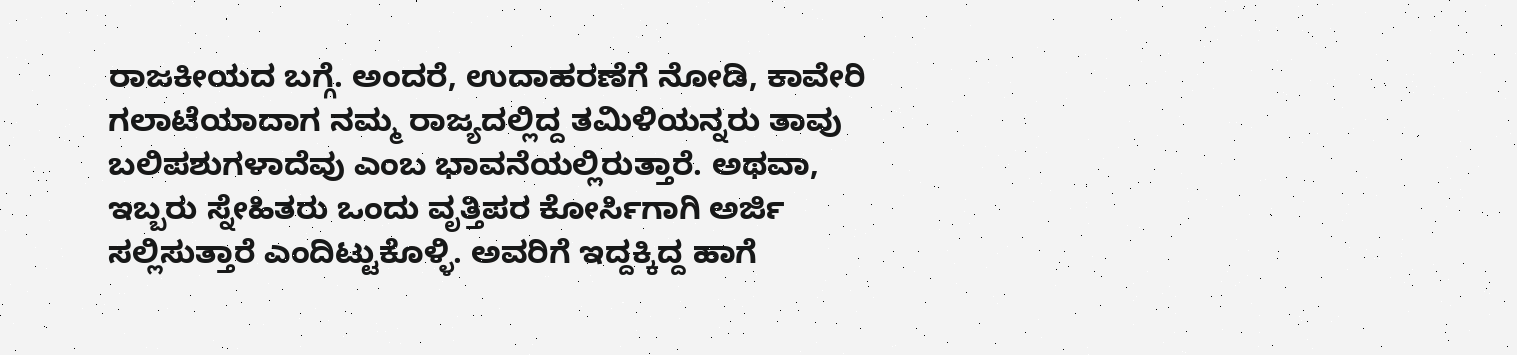ರಾಜಕೀಯದ ಬಗ್ಗೆ. ಅಂದರೆ, ಉದಾಹರಣೆಗೆ ನೋಡಿ, ಕಾವೇರಿ ಗಲಾಟೆಯಾದಾಗ ನಮ್ಮ ರಾಜ್ಯದಲ್ಲಿದ್ದ ತಮಿಳಿಯನ್ನರು ತಾವು ಬಲಿಪಶುಗಳಾದೆವು ಎಂಬ ಭಾವನೆಯಲ್ಲಿರುತ್ತಾರೆ. ಅಥವಾ, ಇಬ್ಬರು ಸ್ನೇಹಿತರು ಒಂದು ವೃತ್ತಿಪರ ಕೋರ್ಸಿಗಾಗಿ ಅರ್ಜಿ ಸಲ್ಲಿಸುತ್ತಾರೆ ಎಂದಿಟ್ಟುಕೊಳ್ಳಿ. ಅವರಿಗೆ ಇದ್ದಕ್ಕಿದ್ದ ಹಾಗೆ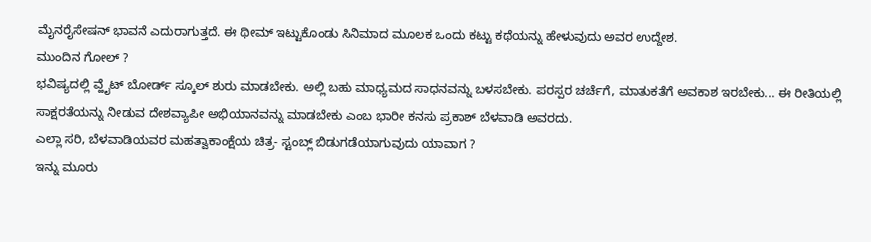ಮೈನರೈಸೇಷನ್ ಭಾವನೆ ಎದುರಾಗುತ್ತದೆ. ಈ ಥೀಮ್ ಇಟ್ಟುಕೊಂಡು ಸಿನಿಮಾದ ಮೂಲಕ ಒಂದು ಕಟ್ಟು ಕಥೆಯನ್ನು ಹೇಳುವುದು ಅವರ ಉದ್ದೇಶ.
ಮುಂದಿನ ಗೋಲ್ ?
ಭವಿಷ್ಯದಲ್ಲಿ ವ್ಹೈಟ್ ಬೋರ್ಡ್ ಸ್ಕೂಲ್ ಶುರು ಮಾಡಬೇಕು. ಅಲ್ಲಿ ಬಹು ಮಾಧ್ಯಮದ ಸಾಧನವನ್ನು ಬಳಸಬೇಕು. ಪರಸ್ಪರ ಚರ್ಚೆಗೆ, ಮಾತುಕತೆಗೆ ಅವಕಾಶ ಇರಬೇಕು... ಈ ರೀತಿಯಲ್ಲಿ ಸಾಕ್ಷರತೆಯನ್ನು ನೀಡುವ ದೇಶವ್ಯಾಪೀ ಅಭಿಯಾನವನ್ನು ಮಾಡಬೇಕು ಎಂಬ ಭಾರೀ ಕನಸು ಪ್ರಕಾಶ್ ಬೆಳವಾಡಿ ಅವರದು.
ಎಲ್ಲಾ ಸರಿ, ಬೆಳವಾಡಿಯವರ ಮಹತ್ವಾಕಾಂಕ್ಷೆಯ ಚಿತ್ರ- ಸ್ಟಂಬ್ಲ್ ಬಿಡುಗಡೆಯಾಗುವುದು ಯಾವಾಗ ?
ಇನ್ನು ಮೂರು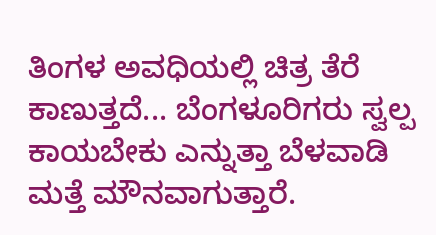ತಿಂಗಳ ಅವಧಿಯಲ್ಲಿ ಚಿತ್ರ ತೆರೆ ಕಾಣುತ್ತದೆ... ಬೆಂಗಳೂರಿಗರು ಸ್ವಲ್ಪ ಕಾಯಬೇಕು ಎನ್ನುತ್ತಾ ಬೆಳವಾಡಿ ಮತ್ತೆ ಮೌನವಾಗುತ್ತಾರೆ.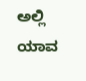ಅಲ್ಲಿ ಯಾವ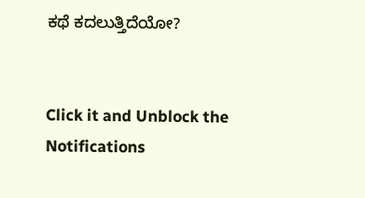ಕಥೆ ಕದಲುತ್ತಿದೆಯೋ?


Click it and Unblock the Notifications